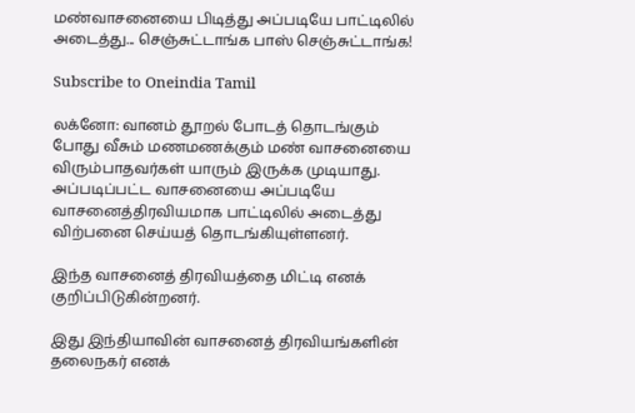மண்வாசனையை பிடித்து அப்படியே பாட்டிலில் அடைத்து... செஞ்சுட்டாங்க பாஸ் செஞ்சுட்டாங்க!

Subscribe to Oneindia Tamil

லக்னோ: வானம் தூறல் போடத் தொடங்கும் போது வீசும் மணமணக்கும் மண் வாசனையை விரும்பாதவர்கள் யாரும் இருக்க முடியாது. அப்படிப்பட்ட வாசனையை அப்படியே வாசனைத்திரவியமாக பாட்டிலில் அடைத்து விற்பனை செய்யத் தொடங்கியுள்ளனர்.

இந்த வாசனைத் திரவியத்தை மிட்டி எனக் குறிப்பிடுகின்றனர்.

இது இந்தியாவின் வாசனைத் திரவியங்களின் தலைநகர் எனக்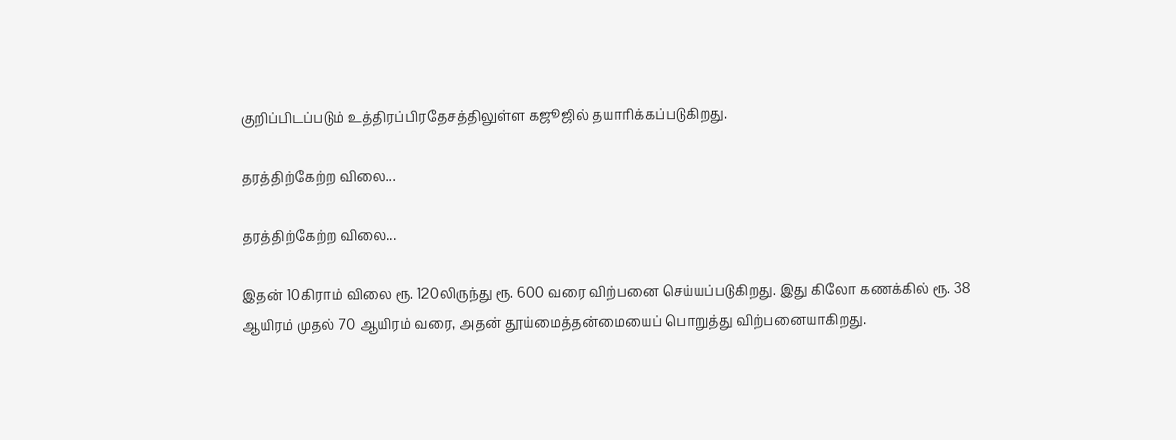குறிப்பிடப்படும் உத்திரப்பிரதேசத்திலுள்ள கஜூஜில் தயாரிக்கப்படுகிறது.

தரத்திற்கேற்ற விலை...

தரத்திற்கேற்ற விலை...

இதன் 10கிராம் விலை ரூ. 120லிருந்து ரூ. 600 வரை விற்பனை செய்யப்படுகிறது. இது கிலோ கணக்கில் ரூ. 38 ஆயிரம் முதல் 70 ஆயிரம் வரை, அதன் தூய்மைத்தன்மையைப் பொறுத்து விற்பனையாகிறது.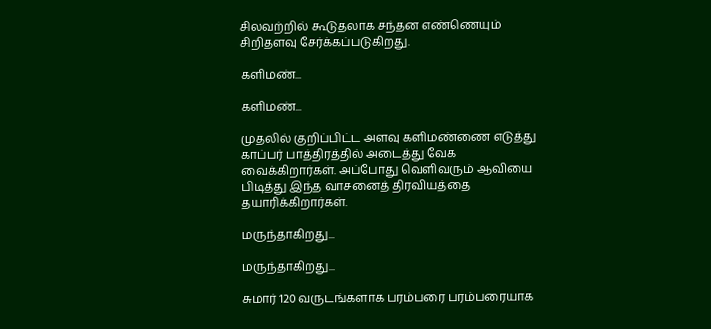சிலவற்றில் கூடுதலாக சந்தன எண்ணெயும் சிறிதளவு சேர்க்கப்படுகிறது.

களிமண்...

களிமண்...

முதலில் குறிப்பிட்ட அளவு களிமண்ணை எடுத்து காப்பர் பாத்திரத்தில் அடைத்து வேக வைக்கிறார்கள். அப்போது வெளிவரும் ஆவியை பிடித்து இந்த வாசனைத் திரவியத்தை தயாரிக்கிறார்கள்.

மருந்தாகிறது...

மருந்தாகிறது...

சுமார் 120 வருடங்களாக பரம்பரை பரம்பரையாக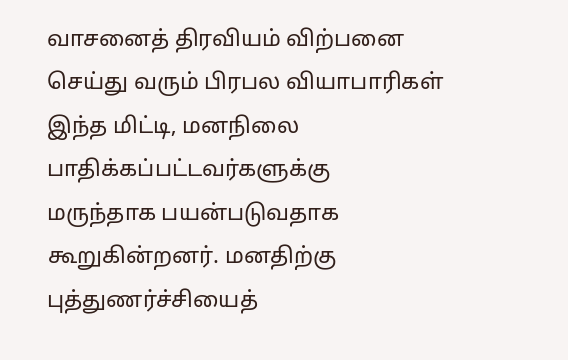வாசனைத் திரவியம் விற்பனை செய்து வரும் பிரபல வியாபாரிகள் இந்த மிட்டி, மனநிலை பாதிக்கப்பட்டவர்களுக்கு மருந்தாக பயன்படுவதாக கூறுகின்றனர். மனதிற்கு புத்துணர்ச்சியைத்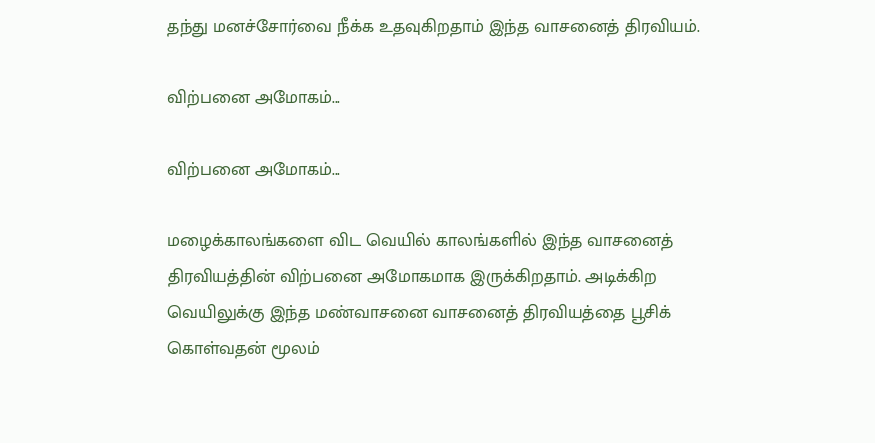தந்து மனச்சோர்வை நீக்க உதவுகிறதாம் இந்த வாசனைத் திரவியம்.

விற்பனை அமோகம்...

விற்பனை அமோகம்...

மழைக்காலங்களை விட வெயில் காலங்களில் இந்த வாசனைத் திரவியத்தின் விற்பனை அமோகமாக இருக்கிறதாம். அடிக்கிற வெயிலுக்கு இந்த மண்வாசனை வாசனைத் திரவியத்தை பூசிக் கொள்வதன் மூலம்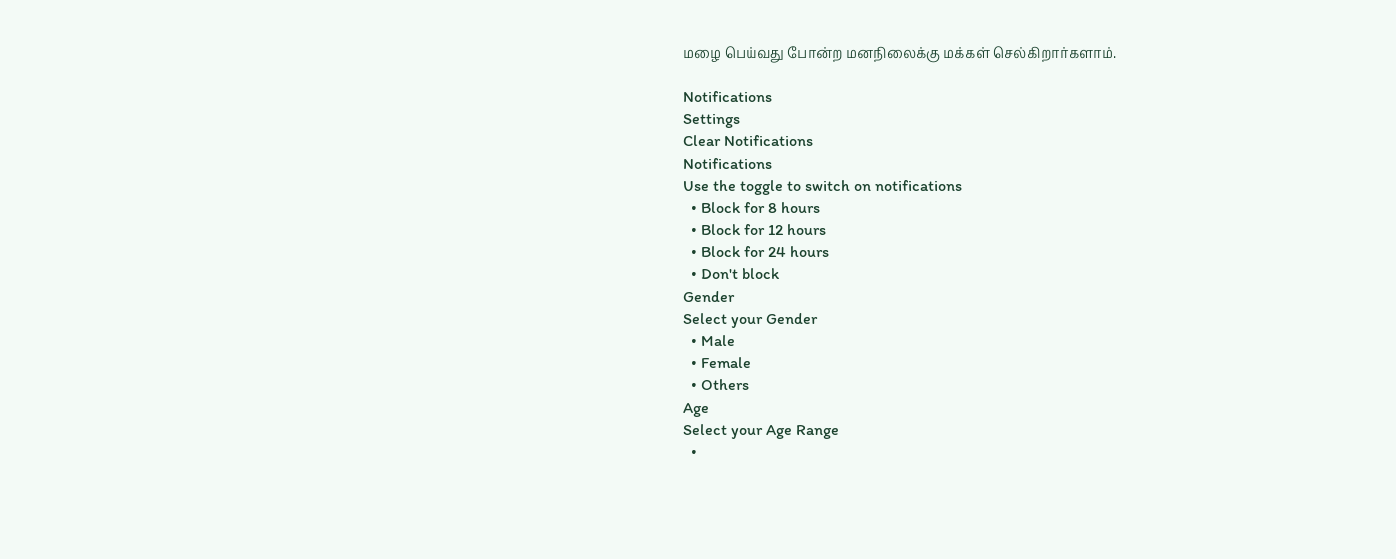மழை பெய்வது போன்ற மனநிலைக்கு மக்கள் செல்கிறார்களாம்.

Notifications
Settings
Clear Notifications
Notifications
Use the toggle to switch on notifications
  • Block for 8 hours
  • Block for 12 hours
  • Block for 24 hours
  • Don't block
Gender
Select your Gender
  • Male
  • Female
  • Others
Age
Select your Age Range
  •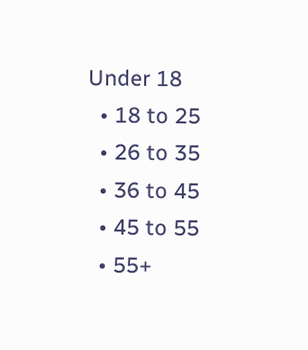Under 18
  • 18 to 25
  • 26 to 35
  • 36 to 45
  • 45 to 55
  • 55+